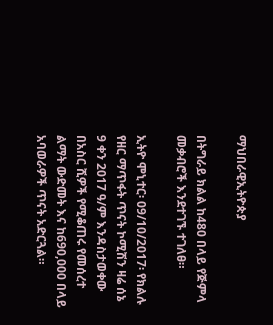ማህበራዊኢትዮጵያ

በትግራይ ክልል ከ480 በላይ የጅምላ መቃብሮች እንደተገኙ ተገለፀ።

ኢትዮ ሞኒተር፡ 09/10/2017፡ የክልሉ የዘር ማጥፋት ጥናት ኮሚሽን ዛሬ ሰኔ 9 ቀን 2017 ዓ/ም እንዳስታወቀው በአስር ሺዎች የሚቆጠሩ የመሰረተ ልማት ውድመት እና ከ690,000 በላይ አባወራዎች ጥናት አድርጓል።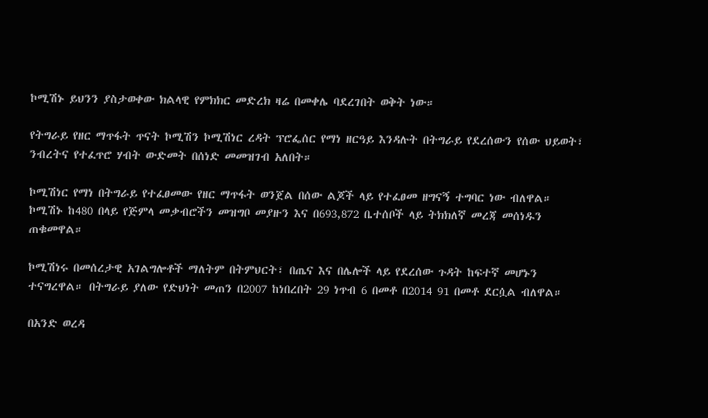ኮሚሽኑ ይህንን ያስታወቀው ክልላዊ የምክክር መድረክ ዛሬ በመቀሌ ባደረገበት ወቅት ነው።

የትግራይ የዘር ማጥፋት ጥናት ኮሚሽን ኮሚሽነር ረዳት ፕሮፌሰር የማነ ዘርዓይ እንዳሉት በትግራይ የደረሰውን የሰው ህይወት፣ ንብረትና የተፈጥሮ ሃብት ውድመት በሰነድ መመዝገብ አለበት።

ኮሚሽነር የማነ በትግራይ የተፈፀመው የዘር ማጥፋት ወንጀል በሰው ልጆች ላይ የተፈፀመ ዘግናኝ ተግባር ነው ብለዋል። ኮሚሽኑ ከ480 በላይ የጅምላ መቃብሮችን መዝግቦ መያዙን እና በ693,872 ቤተሰቦች ላይ ትክክለኛ መረጃ መሰነዱን ጠቁመዋል።

ኮሚሽነሩ በመሰረታዊ አገልግሎቶች ማለትም በትምህርት፣ በጤና እና በሌሎች ላይ የደረሰው ጉዳት ከፍተኛ መሆኑን ተናግረዋል። በትግራይ ያለው የድህነት መጠን በ2007 ከነበረበት 29 ነጥብ 6 በመቶ በ2014 91 በመቶ ደርሷል ብለዋል።

በአንድ ወረዳ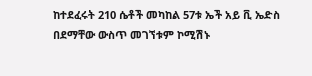ከተደፈሩት 210 ሴቶች መካከል 57ቱ ኤች አይ ቪ ኤድስ በደማቸው ውስጥ መገኘቱም ኮሚሽኑ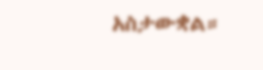አስታውቋል።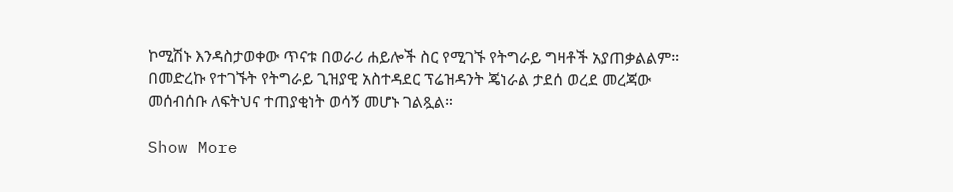ኮሚሽኑ እንዳስታወቀው ጥናቱ በወራሪ ሐይሎች ስር የሚገኙ የትግራይ ግዛቶች አያጠቃልልም።
በመድረኩ የተገኙት የትግራይ ጊዝያዊ አስተዳደር ፕሬዝዳንት ጄነራል ታደሰ ወረደ መረጃው መሰብሰቡ ለፍትህና ተጠያቂነት ወሳኝ መሆኑ ገልጿል።

Show More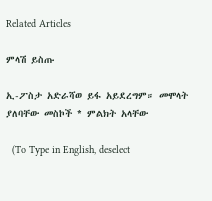Related Articles

ምላሽ ይስጡ

ኢ-ፖስታ አድራሻወ ይፋ አይደረግም። መሞላት ያለባቸው መስኮች * ምልክት አላቸው

  (To Type in English, deselect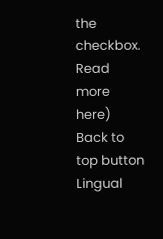the checkbox. Read more here)
Back to top button
Lingual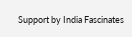Support by India Fascinates